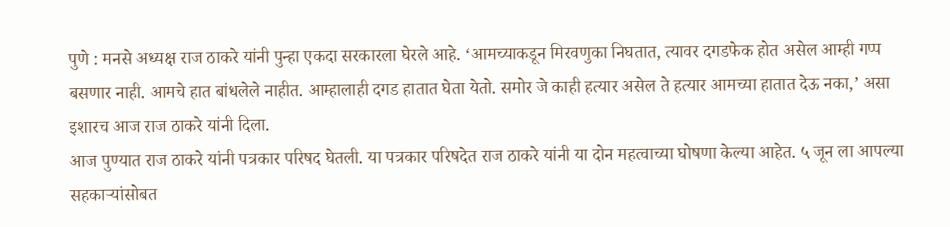पुणे : मनसे अध्यक्ष राज ठाकरे यांनी पुन्हा एकदा सरकारला घेरले आहे. ‘आमच्याकडून मिरवणुका निघतात, त्यावर दगडफेक होत असेल आम्ही गप्प बसणार नाही. आमचे हात बांधलेले नाहीत. आम्हालाही दगड हातात घेता येतो. समोर जे काही हत्यार असेल ते हत्यार आमच्या हातात देऊ नका,’ असा इशारच आज राज ठाकरे यांनी दिला.
आज पुण्यात राज ठाकरे यांनी पत्रकार परिषद घेतली. या पत्रकार परिषदेत राज ठाकरे यांनी या दोन महत्वाच्या घोषणा केल्या आहेत. ५ जून ला आपल्या सहकाऱ्यांसोबत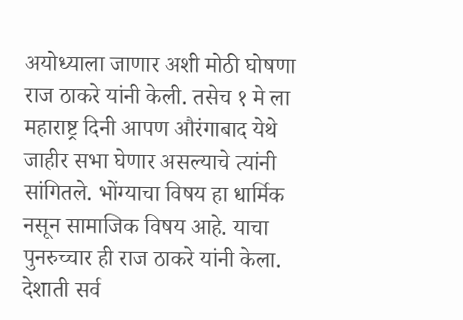अयोध्याला जाणार अशी मोठी घोषणा राज ठाकरे यांनी केली. तसेच १ मे ला महाराष्ट्र दिनी आपण औरंगाबाद येथे जाहीर सभा घेणार असल्याचे त्यांनी सांगितले. भोंग्याचा विषय हा धार्मिक नसून सामाजिक विषय आहे. याचा पुनरुच्चार ही राज ठाकरे यांनी केला.
देशाती सर्व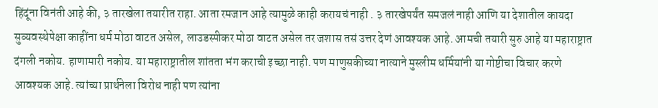हिंदूंना विनंती आहे की, ३ तारखेला तयारीत राहा. आता रमजान आहे त्यामुळे काही करायचं नाही . ३ तारखेपर्यंत समजलं नाही आणि या देशातील कायदा सुव्यवस्थेपेक्षा काहींना धर्म मोठा वाटत असेल, लाउडस्पीकर मोठा वाटत असेल तर जशास तसं उत्तर देणं आवश्यक आहे. आमची तयारी सुरु आहे या महाराष्ट्रात दंगली नकोय. हाणामारी नकोय. या महाराष्ट्रातील शांतता भंग कराची इच्छा नाही. पण माणुसकीच्या नात्याने मुस्लीम धर्मियांनी या गोष्टीचा विचार करणे आवश्यक आहे. त्यांच्या प्रार्थनेला विरोध नाही पण त्यांना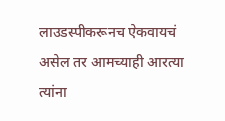लाउडस्पीकरूनच ऐकवायचं असेल तर आमच्याही आरत्या त्यांना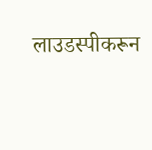लाउडस्पीकरून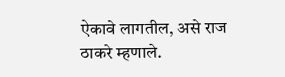ऐकावे लागतील, असे राज ठाकरे म्हणाले.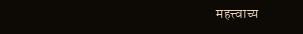महत्त्वाच्य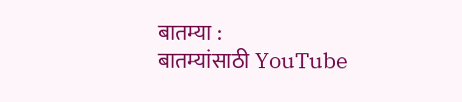बातम्या :
बातम्यांसाठी YouTube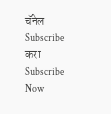चॅनेल Subscribe करा
Subscribe Now